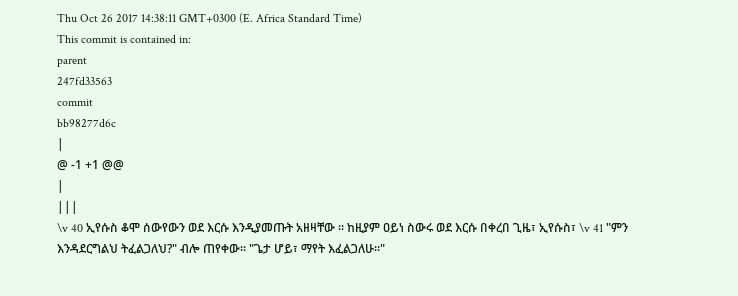Thu Oct 26 2017 14:38:11 GMT+0300 (E. Africa Standard Time)
This commit is contained in:
parent
247fd33563
commit
bb98277d6c
|
@ -1 +1 @@
|
|||
\v 40 ኢየሱስ ቆሞ ሰውየውን ወደ እርሱ እንዲያመጡት አዘዛቸው ። ከዚያም ዐይነ ስውሩ ወደ እርሱ በቀረበ ጊዜ፣ ኢየሱስ፣ \v 41 "ምን እንዳደርግልህ ትፈልጋለህ?" ብሎ ጠየቀው። "ጌታ ሆይ፣ ማየት እፈልጋለሁ።"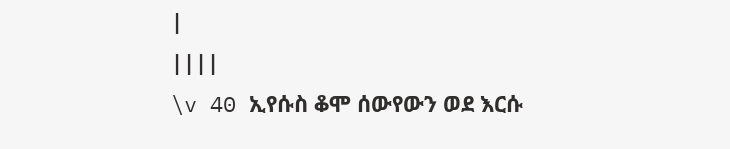|
||||
\v 40 ኢየሱስ ቆሞ ሰውየውን ወደ እርሱ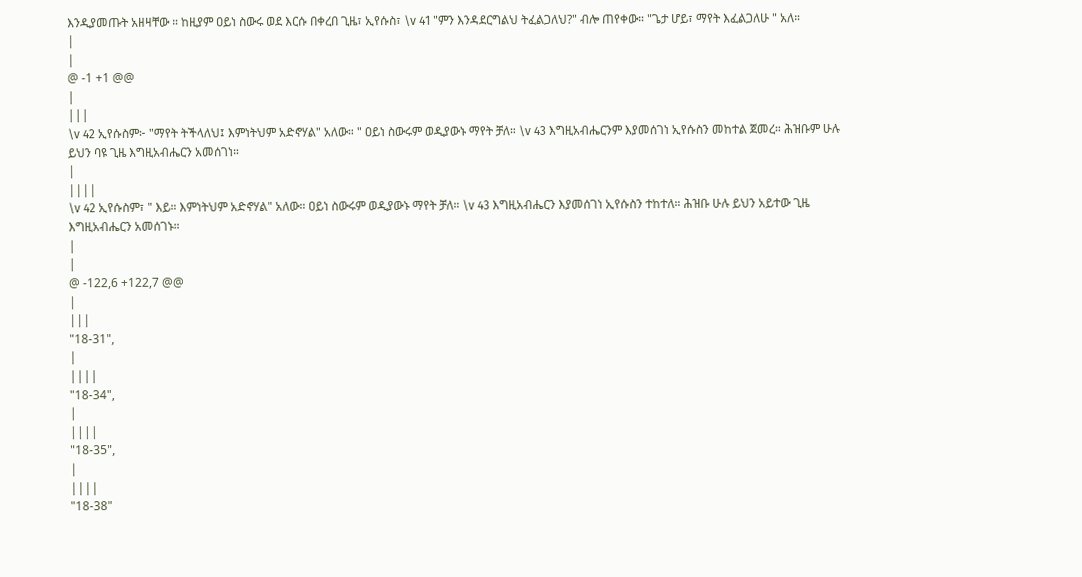እንዲያመጡት አዘዛቸው ። ከዚያም ዐይነ ስውሩ ወደ እርሱ በቀረበ ጊዜ፣ ኢየሱስ፣ \v 41 "ምን እንዳደርግልህ ትፈልጋለህ?" ብሎ ጠየቀው። "ጌታ ሆይ፣ ማየት እፈልጋለሁ " አለ።
|
|
@ -1 +1 @@
|
|||
\v 42 ኢየሱስም፦ "ማየት ትችላለህ፤ እምነትህም አድኖሃል" አለው። " ዐይነ ስውሩም ወዲያውኑ ማየት ቻለ። \v 43 እግዚአብሔርንም እያመሰገነ ኢየሱስን መከተል ጀመረ። ሕዝቡም ሁሉ ይህን ባዩ ጊዜ እግዚአብሔርን አመሰገነ።
|
||||
\v 42 ኢየሱስም፣ " እይ። እምነትህም አድኖሃል" አለው። ዐይነ ስውሩም ወዲያውኑ ማየት ቻለ። \v 43 እግዚአብሔርን እያመሰገነ ኢየሱስን ተከተለ። ሕዝቡ ሁሉ ይህን አይተው ጊዜ እግዚአብሔርን አመሰገኑ።
|
|
@ -122,6 +122,7 @@
|
|||
"18-31",
|
||||
"18-34",
|
||||
"18-35",
|
||||
"18-38"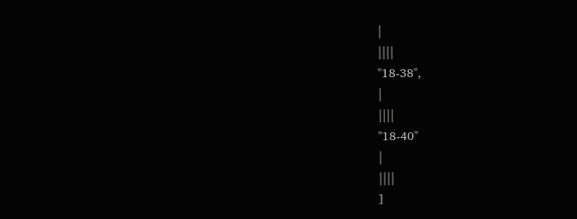|
||||
"18-38",
|
||||
"18-40"
|
||||
]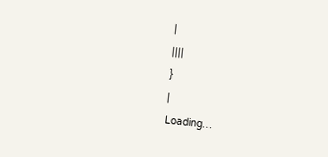|
||||
}
|
Loading…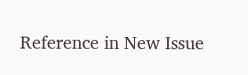Reference in New Issue